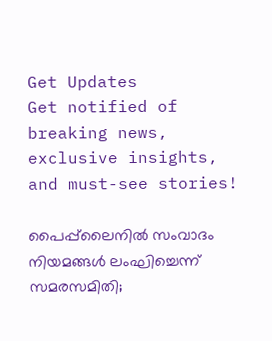Get Updates
Get notified of breaking news, exclusive insights, and must-see stories!

പൈപ്പ്‌ലൈനില്‍ സംവാദം നിയമങ്ങള്‍ ലംഘിച്ചെന്ന് സമരസമിതി;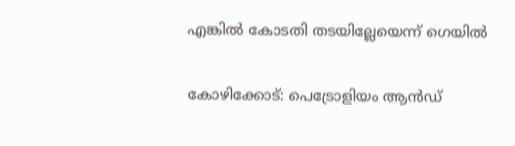എങ്കില്‍ കോടതി തടയില്ലേയെന്ന് ഗെയില്‍

കോഴിക്കോട്: പെട്രോളിയം ആന്‍ഡ്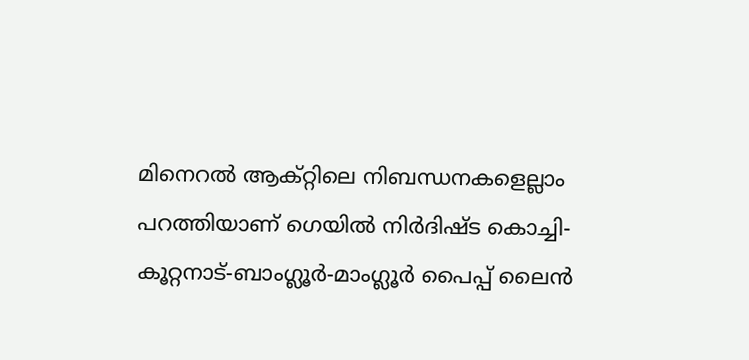മിനെറല്‍ ആക്റ്റിലെ നിബന്ധനകളെല്ലാം പറത്തിയാണ് ഗെയില്‍ നിര്‍ദിഷ്ട കൊച്ചി-കൂറ്റനാട്-ബാംഗ്ലൂര്‍-മാംഗ്ലൂര്‍ പൈപ്പ് ലൈന്‍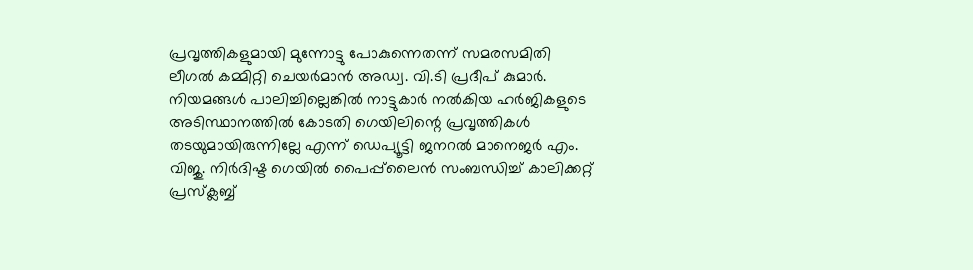പ്രവൃത്തികളുമായി മുന്നോട്ടു പോകുന്നെതന്ന് സമരസമിതി ലീഗല്‍ കമ്മിറ്റി ചെയര്‍മാന്‍ അഡ്വ. വി.ടി പ്രദീപ് കുമാര്‍. നിയമങ്ങള്‍ പാലിച്ചില്ലെങ്കില്‍ നാട്ടുകാര്‍ നല്‍കിയ ഹര്‍ജികളുടെ അടിസ്ഥാനത്തില്‍ കോടതി ഗെയിലിന്റെ പ്രവൃത്തികള്‍ തടയുമായിരുന്നില്ലേ എന്ന് ഡെപ്യൂട്ടി ജനറല്‍ മാനെജര്‍ എം. വിജു. നിര്‍ദിഷ്ട ഗെയില്‍ പൈപ്പ്‌ലൈന്‍ സംബന്ധിച്ച് കാലിക്കറ്റ് പ്രസ്‌ക്ലബ്ബ്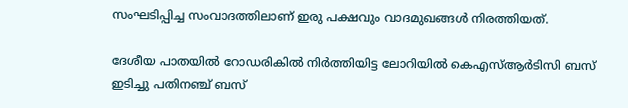സംഘടിപ്പിച്ച സംവാദത്തിലാണ് ഇരു പക്ഷവും വാദമുഖങ്ങള്‍ നിരത്തിയത്.

ദേശീയ പാതയില്‍ റോഡരികില്‍ നിര്‍ത്തിയിട്ട ലോറിയില്‍ കെഎസ്ആര്‍ടിസി ബസ്‌ ഇടിച്ചു പതിനഞ്ച് ബസ്‌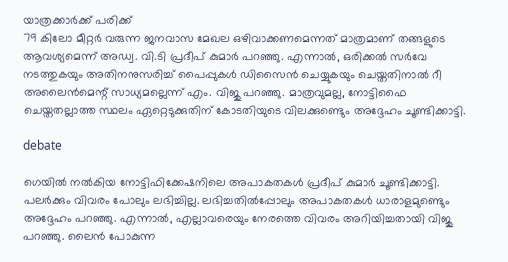യാത്രക്കാര്‍ക്ക് പരിക്ക്
79 കിലോ മീറ്റര്‍ വരുന്ന ജനവാസ മേഖല ഒഴിവാക്കണമെന്നത് മാത്രമാണ് തങ്ങളുടെ ആവശ്യമെന്ന് അഡ്വ. വി.ടി പ്രദീപ് കുമാര്‍ പറഞ്ഞു. എന്നാല്‍, ഒരിക്കല്‍ സര്‍വേ നടത്തുകയും അതിനനുസരിച്ച് പൈപ്പുകള്‍ ഡിസൈന്‍ ചെയ്യുകയും ചെയ്തതിനാല്‍ റീ അലൈന്‍മെന്റ് സാധ്യമല്ലെന്ന് എം. വിജു പറഞ്ഞു. മാത്രവുമല്ല, നോട്ടിഫൈ ചെയ്തതല്ലാത്ത സ്ഥലം ഏറ്റെടുക്കുതിന് കോടതിയുടെ വിലക്കുണ്ടെും അദ്ദേഹം ചൂണ്ടിക്കാട്ടി.

debate

ഗെയില്‍ നല്‍കിയ നോട്ടിഫിക്കേഷനിലെ അപാകതകള്‍ പ്രദീപ് കുമാര്‍ ചൂണ്ടിക്കാട്ടി. പലര്‍ക്കും വിവരം പോലും ലഭിച്ചില്ല. ലഭിച്ചതില്‍പ്പോലും അപാകതകള്‍ ധാരാളമുണ്ടെും അദ്ദേഹം പറഞ്ഞു. എന്നാല്‍, എല്ലാവരെയും നേരത്തെ വിവരം അറിയിച്ചതായി വിജു പറഞ്ഞു. ലൈന്‍ പോകുന്ന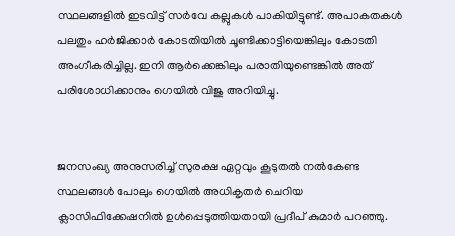സ്ഥലങ്ങളില്‍ ഇടവിട്ട് സര്‍വേ കല്ലുകള്‍ പാകിയിട്ടുണ്ട്. അപാകതകള്‍ പലതും ഹര്‍ജിക്കാര്‍ കോടതിയില്‍ ചൂണ്ടിക്കാട്ടിയെങ്കിലും കോടതി അംഗീകരിച്ചില്ല. ഇനി ആര്‍ക്കെങ്കിലും പരാതിയുണ്ടെങ്കില്‍ അത് പരിശോധിക്കാനും ഗെയില്‍ വിജു അറിയിച്ചു.


ജനസംഖ്യ അനുസരിച്ച് സുരക്ഷ ഏറ്റവും കൂടുതല്‍ നല്‍കേണ്ട സ്ഥലങ്ങള്‍ പോലും ഗെയില്‍ അധികൃതര്‍ ചെറിയ ക്ലാസിഫിക്കേഷനില്‍ ഉള്‍പ്പെടുത്തിയതായി പ്രദീപ് കുമാര്‍ പറഞ്ഞു.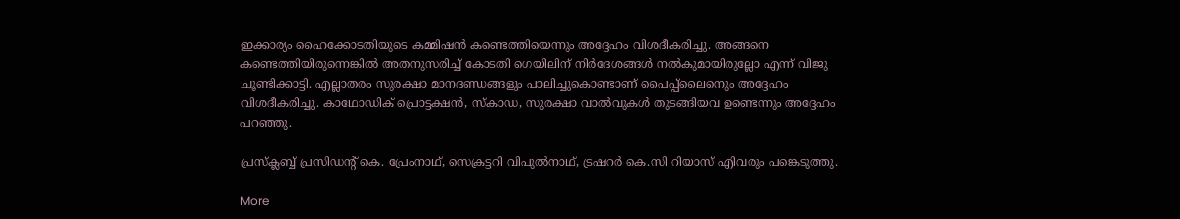ഇക്കാര്യം ഹൈക്കോടതിയുടെ കമ്മിഷന്‍ കണ്ടെത്തിയെന്നും അദ്ദേഹം വിശദീകരിച്ചു. അങ്ങനെ കണ്ടെത്തിയിരുന്നെങ്കില്‍ അതനുസരിച്ച് കോടതി ഗെയിലിന് നിര്‍ദേശങ്ങള്‍ നല്‍കുമായിരുല്ലോ എന്ന് വിജു ചൂണ്ടിക്കാട്ടി. എല്ലാതരം സുരക്ഷാ മാനദണ്ഡങ്ങളും പാലിച്ചുകൊണ്ടാണ് പൈപ്പ്‌ലൈനെും അദ്ദേഹം വിശദീകരിച്ചു. കാഥോഡിക് പ്രൊട്ടക്ഷന്‍, സ്‌കാഡ, സുരക്ഷാ വാല്‍വുകള്‍ തുടങ്ങിയവ ഉണ്ടെന്നും അദ്ദേഹം പറഞ്ഞു.

പ്രസ്‌ക്ലബ്ബ് പ്രസിഡന്റ് കെ. പ്രേംനാഥ്, സെക്രട്ടറി വിപുല്‍നാഥ്, ട്രഷറര്‍ കെ.സി റിയാസ് എിവരും പങ്കെടുത്തു.

More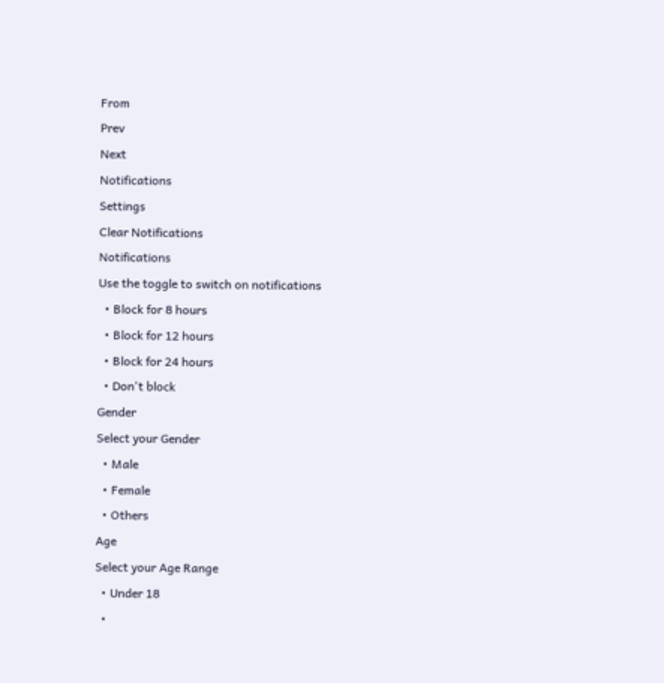From
Prev
Next
Notifications
Settings
Clear Notifications
Notifications
Use the toggle to switch on notifications
  • Block for 8 hours
  • Block for 12 hours
  • Block for 24 hours
  • Don't block
Gender
Select your Gender
  • Male
  • Female
  • Others
Age
Select your Age Range
  • Under 18
  •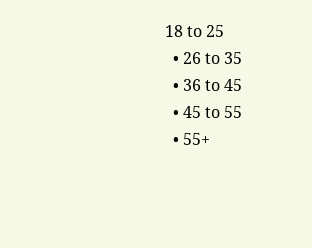18 to 25
  • 26 to 35
  • 36 to 45
  • 45 to 55
  • 55+